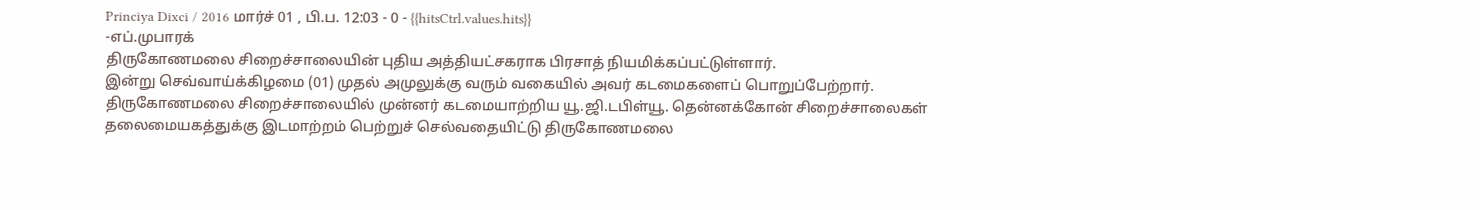Princiya Dixci / 2016 மார்ச் 01 , பி.ப. 12:03 - 0 - {{hitsCtrl.values.hits}}
-எப்.முபாரக்
திருகோணமலை சிறைச்சாலையின் புதிய அத்தியட்சகராக பிரசாத் நியமிக்கப்பட்டுள்ளார்.
இன்று செவ்வாய்க்கிழமை (01) முதல் அமுலுக்கு வரும் வகையில் அவர் கடமைகளைப் பொறுப்பேற்றார்.
திருகோணமலை சிறைச்சாலையில் முன்னர் கடமையாற்றிய யூ.ஜி.டபிள்யூ. தென்னக்கோன் சிறைச்சாலைகள் தலைமையகத்துக்கு இடமாற்றம் பெற்றுச் செல்வதையிட்டு திருகோணமலை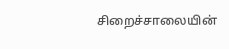சிறைச்சாலையின்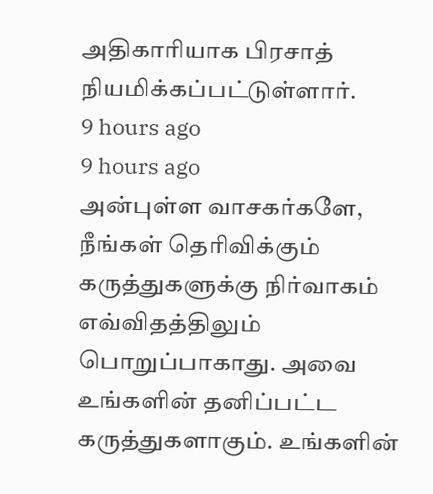அதிகாரியாக பிரசாத் நியமிக்கப்பட்டுள்ளார்.
9 hours ago
9 hours ago
அன்புள்ள வாசகர்களே,
நீங்கள் தெரிவிக்கும் கருத்துகளுக்கு நிர்வாகம் எவ்விதத்திலும் பொறுப்பாகாது. அவை உங்களின் தனிப்பட்ட கருத்துகளாகும். உங்களின்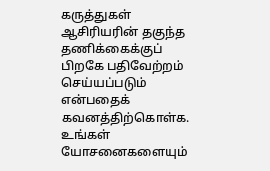கருத்துகள் ஆசிரியரின் தகுந்த தணிக்கைக்குப் பிறகே பதிவேற்றம் செய்யப்படும் என்பதைக் கவனத்திற்கொள்க. உங்கள் யோசனைகளையும்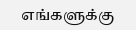எங்களுக்கு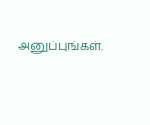அனுப்புங்கள்.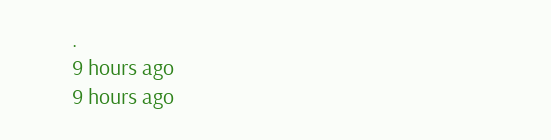.
9 hours ago
9 hours ago